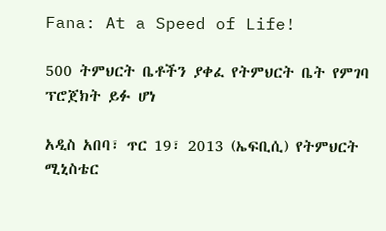Fana: At a Speed of Life!

500 ትምህርት ቤቶችን ያቀፈ የትምህርት ቤት የምገባ ፕሮጀክት ይፉ ሆነ

አዲስ አበባ፣ ጥር 19፣ 2013 (ኤፍቢሲ) የትምህርት ሚኒስቴር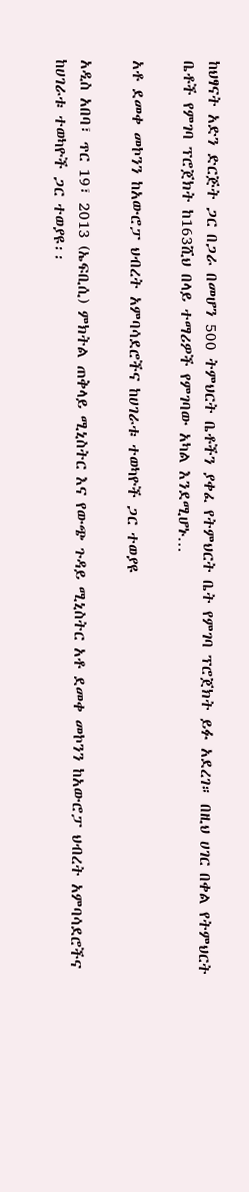ከህፃናት አድን ድርጅት ጋር በጋራ በመሆን 500 ትምህርት ቤቶችን ያቀፈ የትምህርት ቤት የምገባ ፕሮጀክት ይፉ አደረገ። በዚህ ሀገር በቀል የትምህርት ቤቶች የምገባ ፕሮጀክት ከ163ሺህ በላይ ተማሪዎች የምገባው አካል እንደሚሆኑ…

አቶ ደመቀ መኮንን ከአውሮፓ ህብረት አምባሳደሮችና ከሀገራቱ ተወካዮች ጋር ተወያዩ

አዲስ አበባ፣ ጥር 19፣ 2013 (ኤፍቢሲ) ምክትል ጠቅላይ ሚኒስትር እና የውጭ ጉዳይ ሚኒስትር አቶ ደመቀ መኮንን ከአውሮፓ ህብረት አምባሳደሮችና ከሀገራቱ ተወካዮች ጋር ተወያዩ፡፡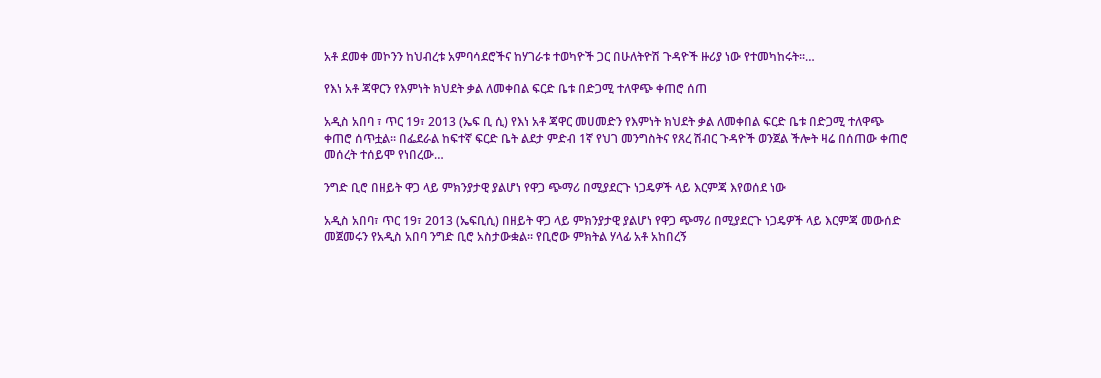አቶ ደመቀ መኮንን ከህብረቱ አምባሳደሮችና ከሃገራቱ ተወካዮች ጋር በሁለትዮሽ ጉዳዮች ዙሪያ ነው የተመካከሩት፡፡…

የእነ አቶ ጃዋርን የእምነት ክህደት ቃል ለመቀበል ፍርድ ቤቱ በድጋሚ ተለዋጭ ቀጠሮ ሰጠ

አዲስ አበባ ፣ ጥር 19፣ 2013 (ኤፍ ቢ ሲ) የእነ አቶ ጃዋር መሀመድን የእምነት ክህደት ቃል ለመቀበል ፍርድ ቤቱ በድጋሚ ተለዋጭ ቀጠሮ ሰጥቷል። በፌደራል ከፍተኛ ፍርድ ቤት ልደታ ምድብ 1ኛ የህገ መንግስትና የጸረ ሽብር ጉዳዮች ወንጀል ችሎት ዛሬ በሰጠው ቀጠሮ መሰረት ተሰይሞ የነበረው…

ንግድ ቢሮ በዘይት ዋጋ ላይ ምክንያታዊ ያልሆነ የዋጋ ጭማሪ በሚያደርጉ ነጋዴዎች ላይ እርምጃ እየወሰደ ነው

አዲስ አበባ፣ ጥር 19፣ 2013 (ኤፍቢሲ) በዘይት ዋጋ ላይ ምክንያታዊ ያልሆነ የዋጋ ጭማሪ በሚያደርጉ ነጋዴዎች ላይ እርምጃ መውሰድ መጀመሩን የአዲስ አበባ ንግድ ቢሮ አስታውቋል፡፡ የቢሮው ምክትል ሃላፊ አቶ አከበረኝ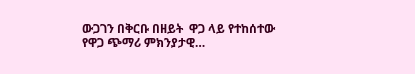ውጋገን በቅርቡ በዘይት  ዋጋ ላይ የተከሰተው የዋጋ ጭማሪ ምክንያታዊ…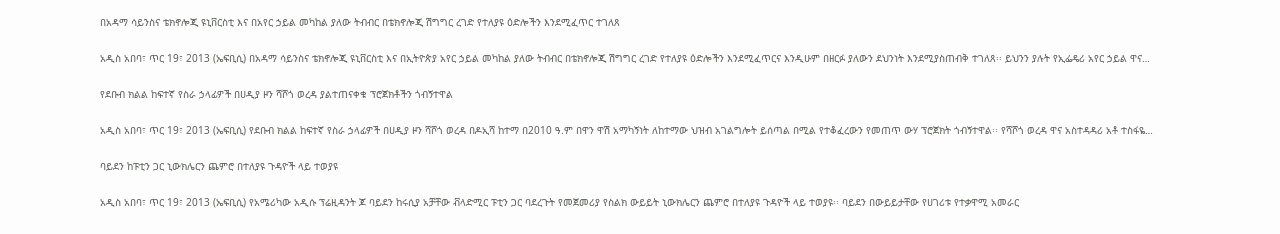በአዳማ ሳይንስና ቴክኖሎጂ ዩኒቨርስቲ እና በአየር ኃይል መካከል ያለው ትብብር በቴክኖሎጂ ሽግግር ረገድ የተለያዩ ዕድሎችን እንደሚፈጥር ተገለጸ

አዲስ አበባ፣ ጥር 19፣ 2013 (ኤፍቢሲ) በአዳማ ሳይንስና ቴክኖሎጂ ዩኒቨርስቲ እና በኢትዮጵያ አየር ኃይል መካከል ያለው ትብብር በቴክኖሎጂ ሽግግር ረገድ የተለያዩ ዕድሎችን እንደሚፈጥርና እንዲሁም በዘርፉ ያለውን ደህንነት እንደሚያስጠብቅ ተገለጸ፡፡ ይህንን ያሉት የኢፌዴሪ አየር ኃይል ዋና…

የደቡብ ክልል ከፍተኛ የስራ ኃላፊዎች በሀዲያ ዞን ሻሾጎ ወረዳ ያልተጠናቀቁ ፕሮጀክቶችን ጎብኝተዋል

አዲስ አበባ፣ ጥር 19፣ 2013 (ኤፍቢሲ) የደቡብ ክልል ከፍተኛ የስራ ኃላፊዎች በሀዲያ ዞን ሻሾጎ ወረዳ በዶኢሻ ከተማ በ2010 ዓ.ም በዋን ዋሽ አማካኝነት ለከተማው ህዝብ አገልግሎት ይሰጣል በሚል የተቆፈረውን የመጠጥ ውሃ ፕሮጀክት ጎብኝተዋል፡፡ የሻሾጎ ወረዳ ዋና አስተዳዳሪ አቶ ተስፋዬ…

ባይደን ከፑቲን ጋር ኒውክሌርን ጨምሮ በተለያዩ ጉዳዮች ላይ ተወያዩ

አዲስ አበባ፣ ጥር 19፣ 2013 (ኤፍቢሲ) የአሜሪካው አዲሱ ፕሬዚዳንት ጆ ባይደን ከሩሲያ አቻቸው ቭላድሚር ፑቲን ጋር ባደረጉት የመጀመሪያ የስልክ ውይይት ኒውክሌርን ጨምሮ በተለያዩ ጉዳዮች ላይ ተወያዩ፡፡ ባይደን በውይይታቸው የሀገሪቱ የተቃዋሚ አመራር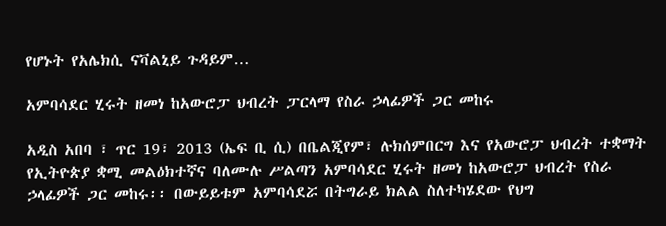የሆኑት የአሌክሲ ናቫልኒይ ጉዳይም…

አምባሳደር ሂሩት ዘመነ ከአውሮፓ ህብረት ፓርላማ የስራ ኃላፊዎች ጋር መከሩ

አዲስ አበባ ፣ ጥር 19፣ 2013 (ኤፍ ቢ ሲ) በቤልጂየም፣ ሉክሰምበርግ እና የአውሮፓ ህብረት ተቋማት የኢትዮጵያ ቋሚ መልዕክተኛና ባለሙሉ ሥልጣን አምባሳደር ሂሩት ዘመነ ከአውሮፓ ህብረት የስራ ኃላፊዎች ጋር መከሩ፡፡ በውይይቱም አምባሳደሯ በትግራይ ክልል ስለተካሄደው የህግ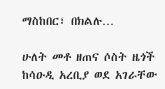ማስከበር፣ በክልሉ…

ሁለት መቶ ዘጠና ሶስት ዜጎች ከሳዑዲ አረቢያ ወደ አገራቸው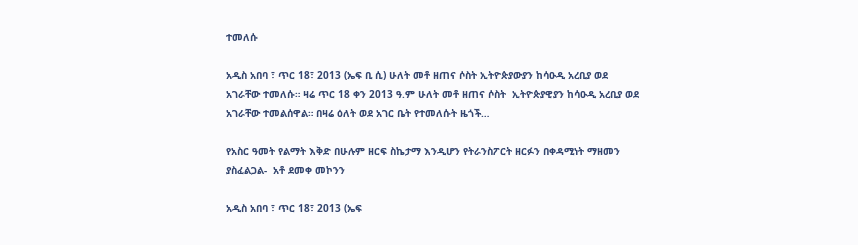ተመለሱ

አዲስ አበባ ፣ ጥር 18፣ 2013 (ኤፍ ቢ ሲ) ሁለት መቶ ዘጠና ሶስት ኢትዮጵያውያን ከሳዑዲ አረቢያ ወደ አገራቸው ተመለሱ። ዛሬ ጥር 18 ቀን 2013 ዓ.ም ሁለት መቶ ዘጠና ሶስት  ኢትዮጵያዊያን ከሳዑዲ አረቢያ ወደ አገራቸው ተመልሰዋል። በዛሬ ዕለት ወደ አገር ቤት የተመለሱት ዜጎች…

የአስር ዓመት የልማት እቅድ በሁሉም ዘርፍ ስኬታማ እንዲሆን የትራንስፖርት ዘርፉን በቀዳሚነት ማዘመን ያስፈልጋል-  አቶ ደመቀ መኮንን

አዲስ አበባ ፣ ጥር 18፣ 2013 (ኤፍ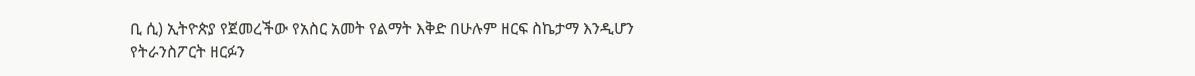ቢ ሲ) ኢትዮጵያ የጀመረችው የአስር አመት የልማት እቅድ በሁሉም ዘርፍ ስኬታማ እንዲሆን የትራንስፖርት ዘርፉን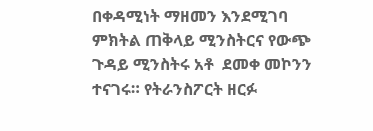በቀዳሚነት ማዘመን እንደሚገባ ምክትል ጠቅላይ ሚንስትርና የውጭ ጉዳይ ሚንስትሩ አቶ  ደመቀ መኮንን ተናገሩ። የትራንስፖርት ዘርፉ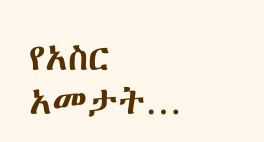የአስር አመታት…